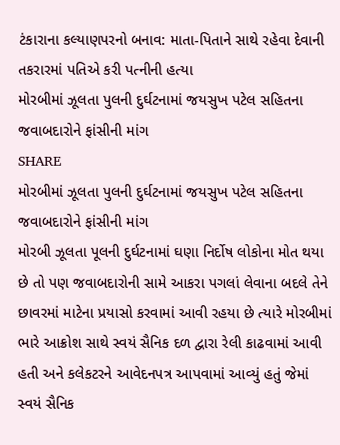ટંકારાના કલ્યાણપરનો બનાવ: માતા-પિતાને સાથે રહેવા દેવાની તકરારમાં પતિએ કરી પત્નીની હત્યા
મોરબીમાં ઝૂલતા પુલની દુર્ઘટનામાં જયસુખ પટેલ સહિતના જવાબદારોને ફાંસીની માંગ
SHARE
મોરબીમાં ઝૂલતા પુલની દુર્ઘટનામાં જયસુખ પટેલ સહિતના જવાબદારોને ફાંસીની માંગ
મોરબી ઝૂલતા પૂલની દુર્ઘટનામાં ઘણા નિર્દોષ લોકોના મોત થયા છે તો પણ જવાબદારોની સામે આકરા પગલાં લેવાના બદલે તેને છાવરમાં માટેના પ્રયાસો કરવામાં આવી રહયા છે ત્યારે મોરબીમાં ભારે આક્રોશ સાથે સ્વયં સૈનિક દળ દ્વારા રેલી કાઢવામાં આવી હતી અને કલેકટરને આવેદનપત્ર આપવામાં આવ્યું હતું જેમાં સ્વયં સૈનિક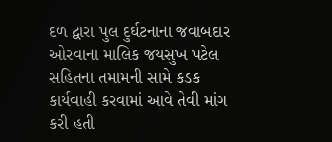દળ દ્વારા પુલ દુર્ઘટનાના જવાબદાર ઓરવાના માલિક જયસુખ પટેલ સહિતના તમામની સામે કડક કાર્યવાહી કરવામાં આવે તેવી માંગ કરી હતી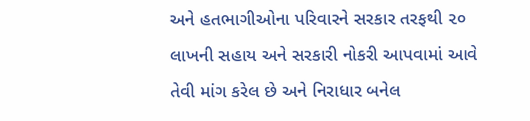અને હતભાગીઓના પરિવારને સરકાર તરફથી ૨૦ લાખની સહાય અને સરકારી નોકરી આપવામાં આવે તેવી માંગ કરેલ છે અને નિરાધાર બનેલ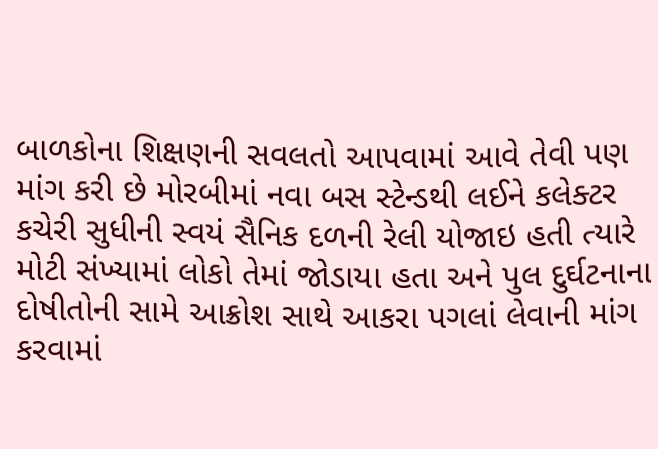બાળકોના શિક્ષણની સવલતો આપવામાં આવે તેવી પણ માંગ કરી છે મોરબીમાં નવા બસ સ્ટેન્ડથી લઈને કલેક્ટર કચેરી સુધીની સ્વયં સૈનિક દળની રેલી યોજાઇ હતી ત્યારે મોટી સંખ્યામાં લોકો તેમાં જોડાયા હતા અને પુલ દુર્ઘટનાના દોષીતોની સામે આક્રોશ સાથે આકરા પગલાં લેવાની માંગ કરવામાં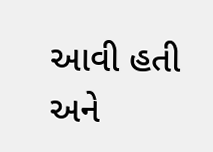આવી હતી અને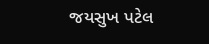જયસુખ પટેલ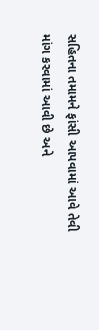સહિતના તમામને ફાંસી આપવામાં આવે તેવી માંગ કરવામાં આવી છે અને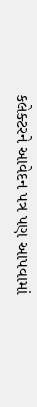કલેક્ટરને આવેદન પત્ર પણ આપવામાં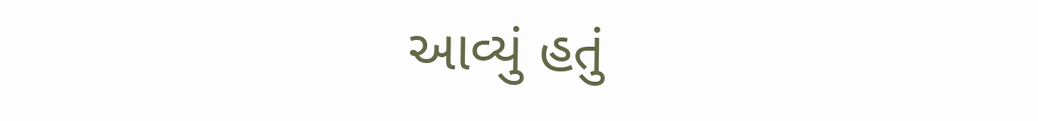આવ્યું હતું